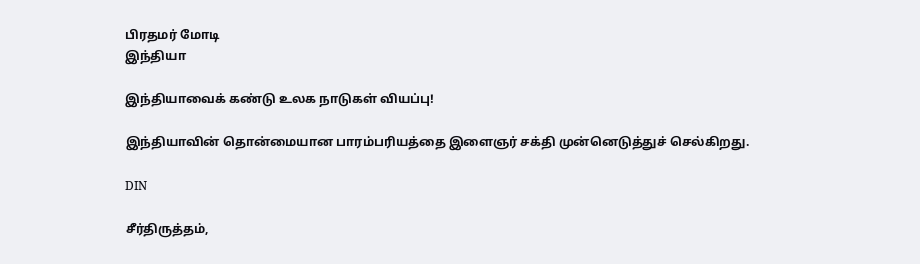பிரதமர் மோடி
இந்தியா

இந்தியாவைக் கண்டு உலக நாடுகள் வியப்பு!

இந்தியாவின் தொன்மையான பாரம்பரியத்தை இளைஞர் சக்தி முன்னெடுத்துச் செல்கிறது.

DIN

சீர்திருத்தம்,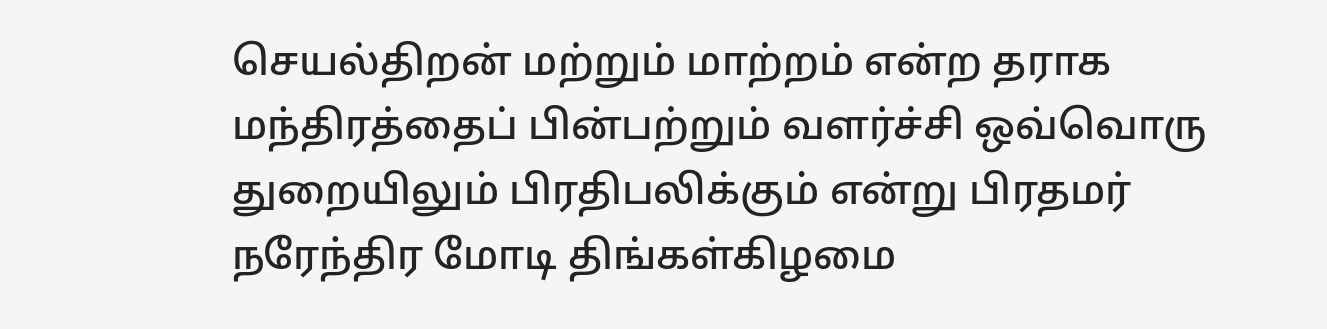செயல்திறன் மற்றும் மாற்றம் என்ற தராக மந்திரத்தைப் பின்பற்றும் வளர்ச்சி ஒவ்வொரு துறையிலும் பிரதிபலிக்கும் என்று பிரதமர் நரேந்திர மோடி திங்கள்கிழமை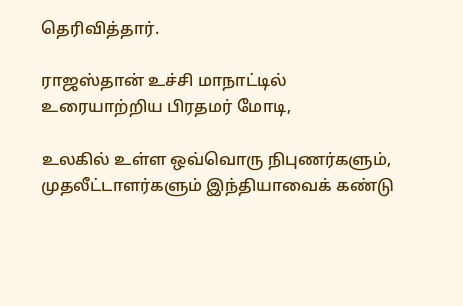தெரிவித்தார்.

ராஜஸ்தான் உச்சி மாநாட்டில் உரையாற்றிய பிரதமர் மோடி,

உலகில் உள்ள ஒவ்வொரு நிபுணர்களும், முதலீட்டாளர்களும் இந்தியாவைக் கண்டு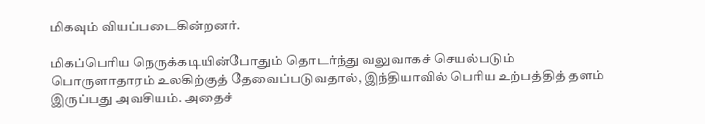மிகவும் வியப்படைகின்றனர்.

மிகப்பெரிய நெருக்கடியின்போதும் தொடர்ந்து வலுவாகச் செயல்படும் பொருளாதாரம் உலகிற்குத் தேவைப்படுவதால், இந்தியாவில் பெரிய உற்பத்தித் தளம் இருப்பது அவசியம். அதைச்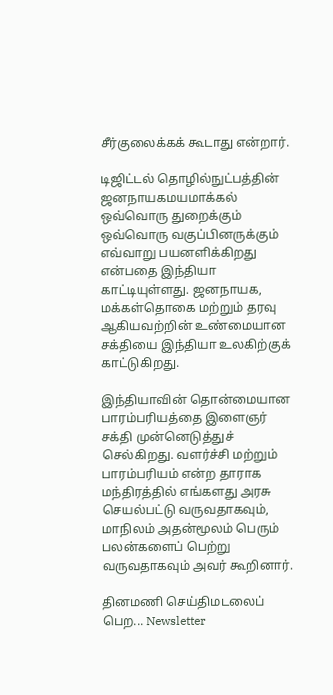சீர்குலைக்கக் கூடாது என்றார்.

டிஜிட்டல் தொழில்நுட்பத்தின் ஜனநாயகமயமாக்கல் ஒவ்வொரு துறைக்கும் ஒவ்வொரு வகுப்பினருக்கும் எவ்வாறு பயனளிக்கிறது என்பதை இந்தியா காட்டியுள்ளது. ஜனநாயக, மக்கள்தொகை மற்றும் தரவு ஆகியவற்றின் உண்மையான சக்தியை இந்தியா உலகிற்குக் காட்டுகிறது.

இந்தியாவின் தொன்மையான பாரம்பரியத்தை இளைஞர் சக்தி முன்னெடுத்துச் செல்கிறது. வளர்ச்சி மற்றும் பாரம்பரியம் என்ற தாராக மந்திரத்தில் எங்களது அரசு செயல்பட்டு வருவதாகவும், மாநிலம் அதன்மூலம் பெரும் பலன்களைப் பெற்று வருவதாகவும் அவர் கூறினார்.

தினமணி செய்திமடலைப் பெற... Newsletter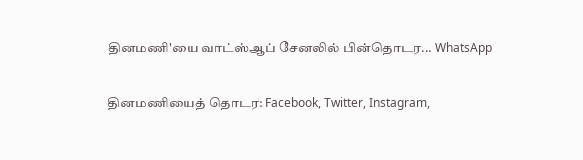தினமணி'யை வாட்ஸ்ஆப் சேனலில் பின்தொடர... WhatsApp

தினமணியைத் தொடர: Facebook, Twitter, Instagram,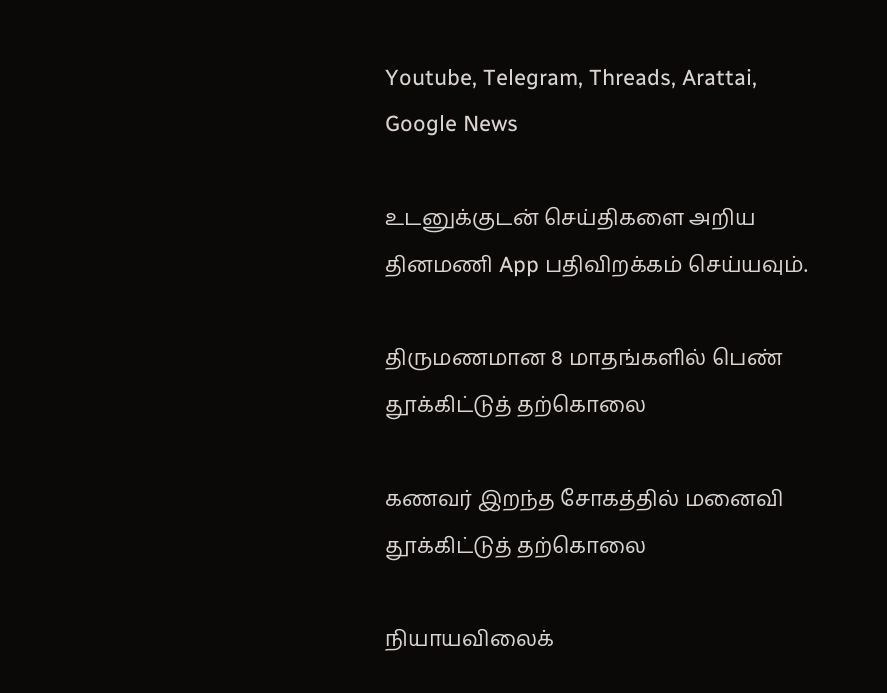Youtube, Telegram, Threads, Arattai, Google News

உடனுக்குடன் செய்திகளை அறிய தினமணி App பதிவிறக்கம் செய்யவும்.

திருமணமான 8 மாதங்களில் பெண் தூக்கிட்டுத் தற்கொலை

கணவர் இறந்த சோகத்தில் மனைவி தூக்கிட்டுத் தற்கொலை

நியாயவிலைக்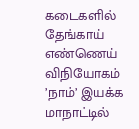கடைகளில் தேங்காய் எண்ணெய் விநியோகம் ’நாம்’ இயக்க மாநாட்டில்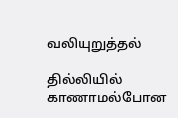வலியுறுத்தல்

தில்லியில் காணாமல்போன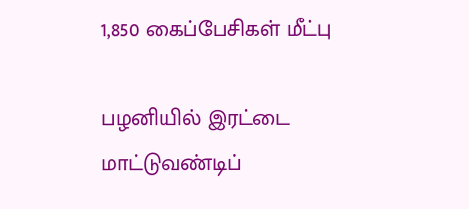1,850 கைப்பேசிகள் மீட்பு

பழனியில் இரட்டை மாட்டுவண்டிப்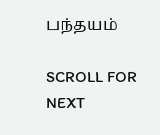பந்தயம்

SCROLL FOR NEXT